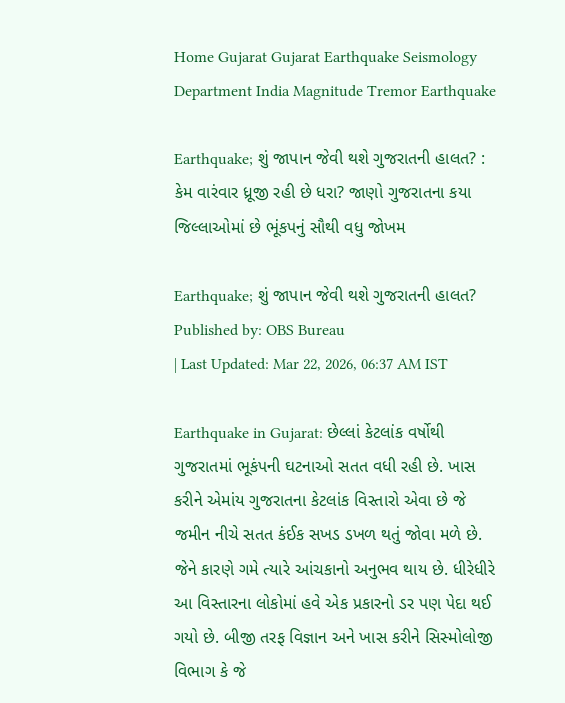Home Gujarat Gujarat Earthquake Seismology Department India Magnitude Tremor Earthquake

Earthquake; શું જાપાન જેવી થશે ગુજરાતની હાલત? : કેમ વારંવાર ધ્રૂજી રહી છે ધરા? જાણો ગુજરાતના કયા જિલ્લાઓમાં છે ભૂંકપનું સૌથી વધુ જોખમ

Earthquake; શું જાપાન જેવી થશે ગુજરાતની હાલત?
Published by: OBS Bureau
| Last Updated: Mar 22, 2026, 06:37 AM IST

Earthquake in Gujarat: છેલ્લાં કેટલાંક વર્ષોથી ગુજરાતમાં ભૂકંપની ઘટનાઓ સતત વધી રહી છે. ખાસ કરીને એમાંય ગુજરાતના કેટલાંક વિસ્તારો એવા છે જે જમીન નીચે સતત કંઈક સખડ ડખળ થતું જોવા મળે છે. જેને કારણે ગમે ત્યારે આંચકાનો અનુભવ થાય છે. ધીરેધીરે આ વિસ્તારના લોકોમાં હવે એક પ્રકારનો ડર પણ પેદા થઈ ગયો છે. બીજી તરફ વિજ્ઞાન અને ખાસ કરીને સિસ્મોલોજી વિભાગ કે જે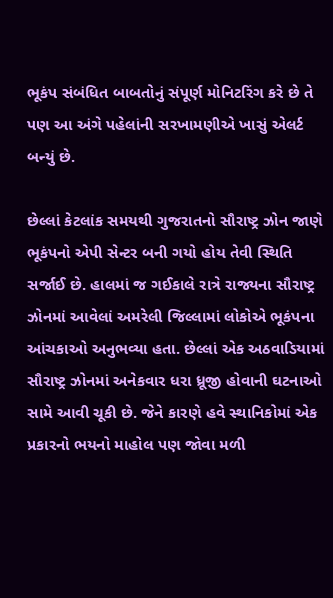ભૂકંપ સંબંધિત બાબતોનું સંપૂર્ણ મોનિટરિંગ કરે છે તે પણ આ અંગે પહેલાંની સરખામણીએ ખાસું એલર્ટ બન્યું છે.

છેલ્લાં કેટલાંક સમયથી ગુજરાતનો સૌરાષ્ટ્ર ઝોન જાણે ભૂકંપનો એપી સેન્ટર બની ગયો હોય તેવી સ્થિતિ સર્જાઈ છે. હાલમાં જ ગઈકાલે રાત્રે રાજ્યના સૌરાષ્ટ્ર ઝોનમાં આવેલાં અમરેલી જિલ્લામાં લોકોએ ભૂકંપના આંચકાઓ અનુભવ્યા હતા. છેલ્લાં એક અઠવાડિયામાં સૌરાષ્ટ્ર ઝોનમાં અનેકવાર ધરા ધ્રૂજી હોવાની ઘટનાઓ સામે આવી ચૂકી છે. જેને કારણે હવે સ્થાનિકોમાં એક પ્રકારનો ભયનો માહોલ પણ જોવા મળી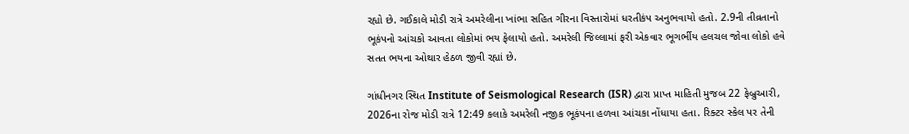રહ્યો છે. ગઈકાલે મોડી રાત્રે અમરેલીના ખાંભા સહિત ગીરના વિસ્તારોમાં ધરતીકંપ અનુભવાયો હતો. 2.9ની તીવ્રતાનો ભૂકંપનો આંચકો આવતા લોકોમાં ભય ફેલાયો હતો. અમરેલી જિલ્લામાં ફરી એકવાર ભૂગર્ભીય હલચલ જોવા લોકો હવે સતત ભયના ઓથાર હેઠળ જીવી રહ્યાં છે.

ગાંધીનગર સ્થિત Institute of Seismological Research (ISR) દ્વારા પ્રાપ્ત માહિતી મુજબ 22 ફેબ્રુઆરી, 2026ના રોજ મોડી રાત્રે 12:49 કલાકે અમરેલી નજીક ભૂકંપના હળવા આંચકા નોંધાયા હતા. રિક્ટર સ્કેલ પર તેની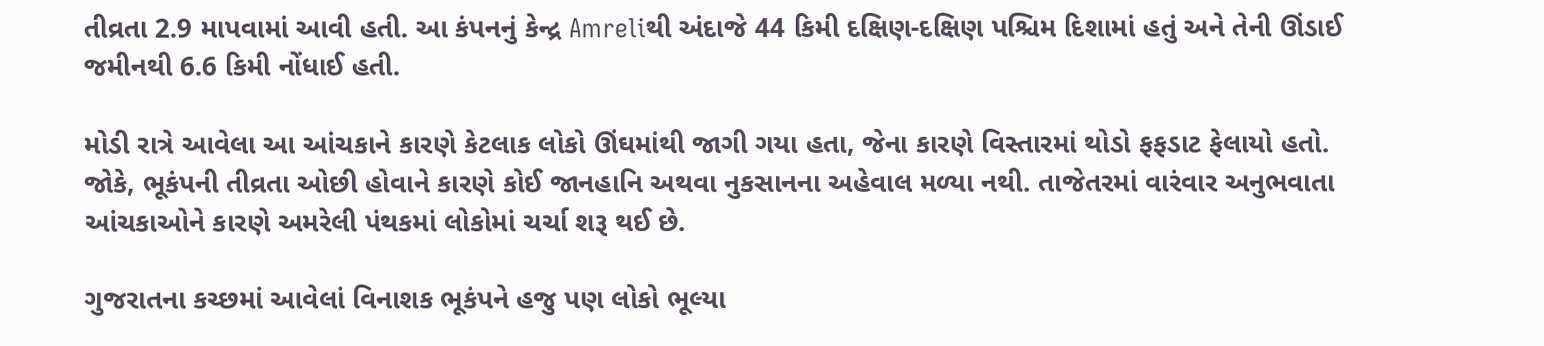તીવ્રતા 2.9 માપવામાં આવી હતી. આ કંપનનું કેન્દ્ર Amreliથી અંદાજે 44 કિમી દક્ષિણ-દક્ષિણ પશ્ચિમ દિશામાં હતું અને તેની ઊંડાઈ જમીનથી 6.6 કિમી નોંધાઈ હતી.

મોડી રાત્રે આવેલા આ આંચકાને કારણે કેટલાક લોકો ઊંઘમાંથી જાગી ગયા હતા, જેના કારણે વિસ્તારમાં થોડો ફફડાટ ફેલાયો હતો. જોકે, ભૂકંપની તીવ્રતા ઓછી હોવાને કારણે કોઈ જાનહાનિ અથવા નુકસાનના અહેવાલ મળ્યા નથી. તાજેતરમાં વારંવાર અનુભવાતા આંચકાઓને કારણે અમરેલી પંથકમાં લોકોમાં ચર્ચા શરૂ થઈ છે.

ગુજરાતના કચ્છમાં આવેલાં વિનાશક ભૂકંપને હજુ પણ લોકો ભૂલ્યા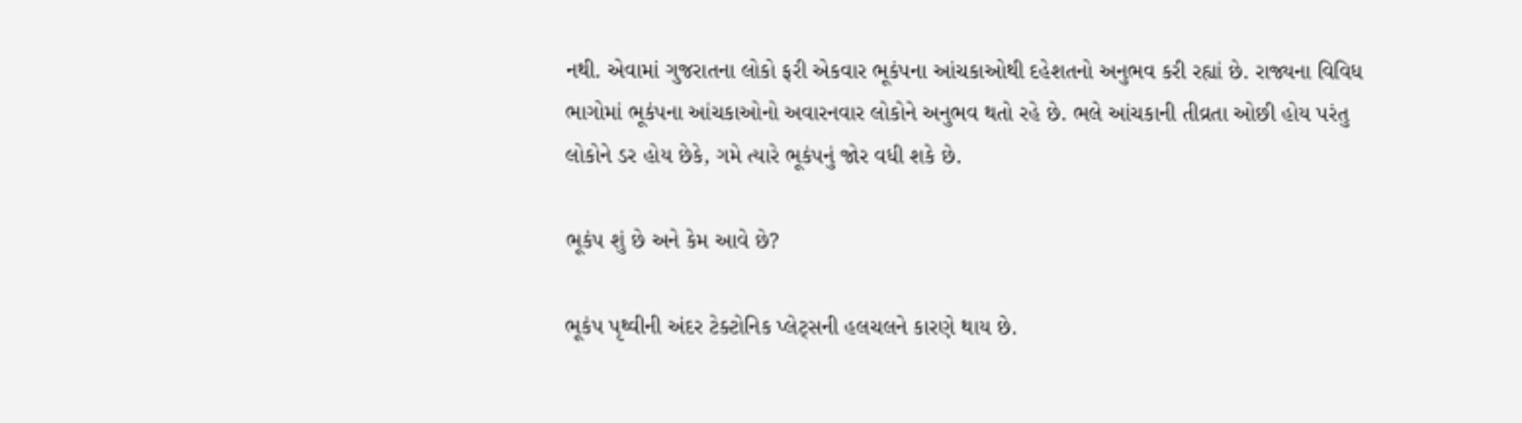નથી. એવામાં ગુજરાતના લોકો ફરી એકવાર ભૂકંપના આંચકાઓથી દહેશતનો અનુભવ કરી રહ્યાં છે. રાજ્યના વિવિધ ભાગોમાં ભૂકંપના આંચકાઓનો અવારનવાર લોકોને અનુભવ થતો રહે છે. ભલે આંચકાની તીવ્રતા ઓછી હોય પરંતુ લોકોને ડર હોય છેકે, ગમે ત્યારે ભૂકંપનું જોર વધી શકે છે.

ભૂકંપ શું છે અને કેમ આવે છે?

ભૂકંપ પૃથ્વીની અંદર ટેક્ટોનિક પ્લેટ્સની હલચલને કારણે થાય છે.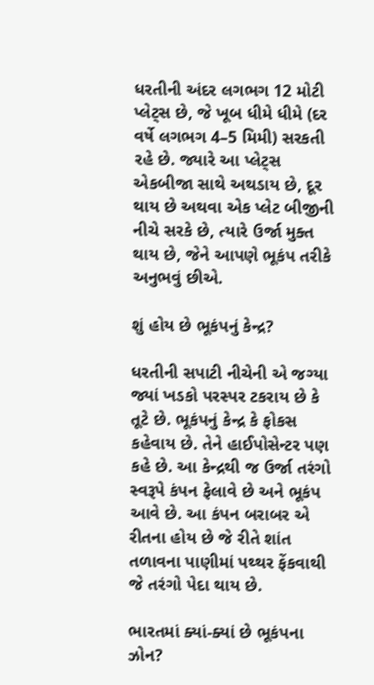ધરતીની અંદર લગભગ 12 મોટી પ્લેટ્સ છે, જે ખૂબ ધીમે ધીમે (દર વર્ષે લગભગ 4–5 મિમી) સરકતી રહે છે. જ્યારે આ પ્લેટ્સ એકબીજા સાથે અથડાય છે, દૂર થાય છે અથવા એક પ્લેટ બીજીની નીચે સરકે છે, ત્યારે ઉર્જા મુક્ત થાય છે, જેને આપણે ભૂકંપ તરીકે અનુભવું છીએ.

શું હોય છે ભૂકંપનું કેન્દ્ર?

ધરતીની સપાટી નીચેની એ જગ્યા જ્યાં ખડકો પરસ્પર ટકરાય છે કે તૂટે છે. ભૂકંપનું કેન્દ્ર કે ફોકસ કહેવાય છે. તેને હાઈપોસેન્ટર પણ કહે છે. આ કેન્દ્રથી જ ઉર્જા તરંગો સ્વરૂપે કંપન ફેલાવે છે અને ભૂકંપ આવે છે. આ કંપન બરાબર એ રીતના હોય છે જે રીતે શાંત તળાવના પાણીમાં પથ્થર ફેંકવાથી જે તરંગો પેદા થાય છે.

ભારતમાં ક્યાં-ક્યાં છે ભૂકંપના ઝોન?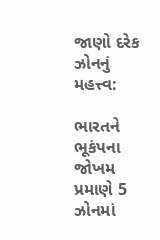જાણો દરેક ઝોનનું મહત્ત્વ:

ભારતને ભૂકંપના જોખમ પ્રમાણે 5 ઝોનમાં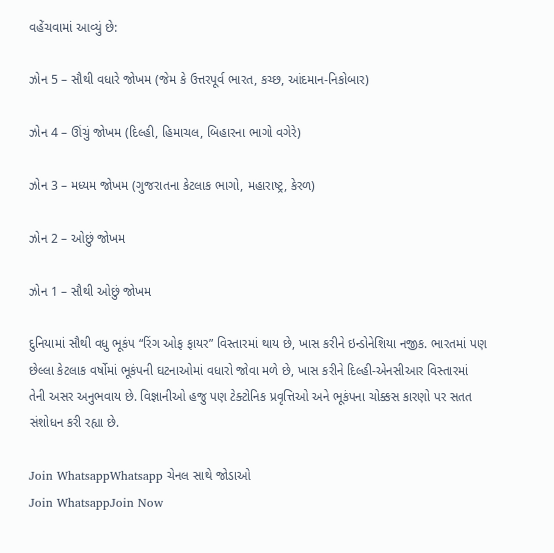વહેંચવામાં આવ્યું છે:

ઝોન 5 – સૌથી વધારે જોખમ (જેમ કે ઉત્તરપૂર્વ ભારત, કચ્છ, આંદમાન-નિકોબાર)

ઝોન 4 – ઊંચું જોખમ (દિલ્હી, હિમાચલ, બિહારના ભાગો વગેરે)

ઝોન 3 – મધ્યમ જોખમ (ગુજરાતના કેટલાક ભાગો, મહારાષ્ટ્ર, કેરળ)

ઝોન 2 – ઓછું જોખમ

ઝોન 1 – સૌથી ઓછું જોખમ

દુનિયામાં સૌથી વધુ ભૂકંપ “રિંગ ઓફ ફાયર” વિસ્તારમાં થાય છે, ખાસ કરીને ઇન્ડોનેશિયા નજીક. ભારતમાં પણ છેલ્લા કેટલાક વર્ષોમાં ભૂકંપની ઘટનાઓમાં વધારો જોવા મળે છે, ખાસ કરીને દિલ્હી-એનસીઆર વિસ્તારમાં તેની અસર અનુભવાય છે. વિજ્ઞાનીઓ હજુ પણ ટેક્ટોનિક પ્રવૃત્તિઓ અને ભૂકંપના ચોક્કસ કારણો પર સતત સંશોધન કરી રહ્યા છે.

Join WhatsappWhatsapp ચેનલ સાથે જોડાઓ
Join WhatsappJoin Now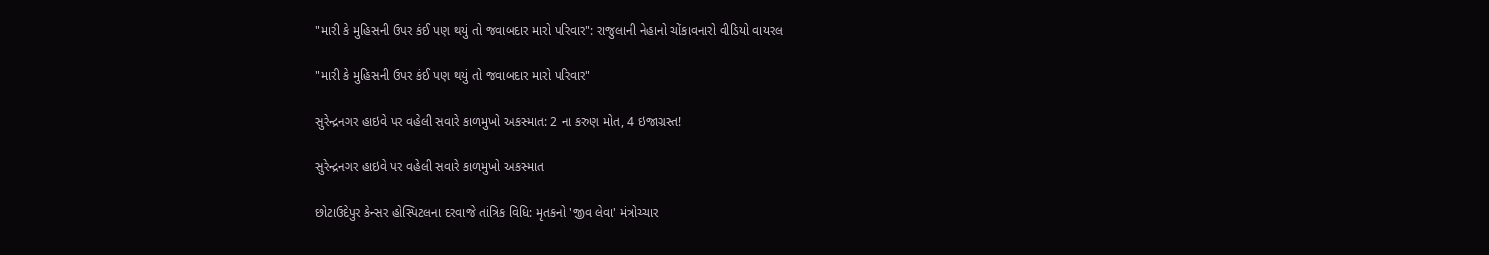"મારી કે મુહિસની ઉપર કંઈ પણ થયું તો જવાબદાર મારો પરિવાર": રાજુલાની નેહાનો ચોંકાવનારો વીડિયો વાયરલ

"મારી કે મુહિસની ઉપર કંઈ પણ થયું તો જવાબદાર મારો પરિવાર"

સુરેન્દ્રનગર હાઇવે પર વહેલી સવારે કાળમુખો અકસ્માત: 2 ના કરુણ મોત, 4 ઇજાગ્રસ્ત!

સુરેન્દ્રનગર હાઇવે પર વહેલી સવારે કાળમુખો અકસ્માત

છોટાઉદેપુર કેન્સર હોસ્પિટલના દરવાજે તાંત્રિક વિધિ: મૃતકનો 'જીવ લેવા' મંત્રોચ્ચાર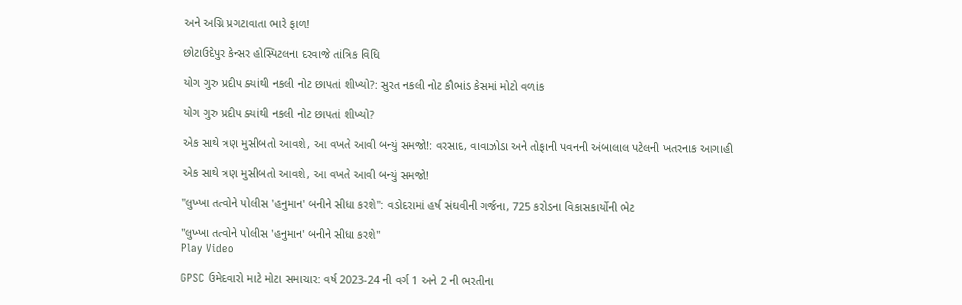અને અગ્નિ પ્રગટાવાતા ભારે ફાળ!

છોટાઉદેપુર કેન્સર હોસ્પિટલના દરવાજે તાંત્રિક વિધિ

યોગ ગુરુ પ્રદીપ ક્યાંથી નકલી નોટ છાપતાં શીખ્યો?: સુરત નકલી નોટ કૌભાંડ કેસમાં મોટો વળાંક

યોગ ગુરુ પ્રદીપ ક્યાંથી નકલી નોટ છાપતાં શીખ્યો?

એક સાથે ત્રણ મુસીબતો આવશે, આ વખતે આવી બન્યું સમજો!: વરસાદ, વાવાઝોડા અને તોફાની પવનની અંબાલાલ પટેલની ખતરનાક આગાહી

એક સાથે ત્રણ મુસીબતો આવશે, આ વખતે આવી બન્યું સમજો!

"લુખ્ખા તત્વોને પોલીસ 'હનુમાન' બનીને સીધા કરશે": વડોદરામાં હર્ષ સંઘવીની ગર્જના, 725 કરોડના વિકાસકાર્યોની ભેટ

"લુખ્ખા તત્વોને પોલીસ 'હનુમાન' બનીને સીધા કરશે"
Play Video

GPSC ઉમેદવારો માટે મોટા સમાચાર: વર્ષ 2023-24 ની વર્ગ 1 અને 2 ની ભરતીના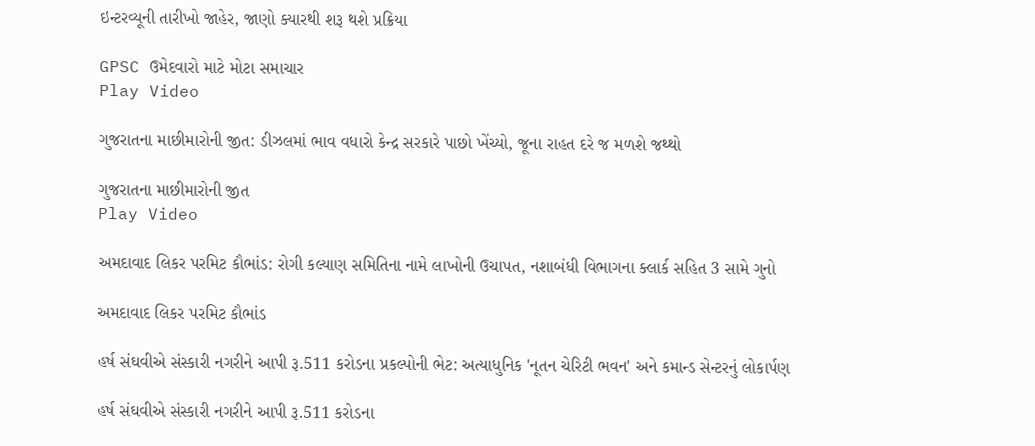ઇન્ટરવ્યૂની તારીખો જાહેર, જાણો ક્યારથી શરૂ થશે પ્રક્રિયા

GPSC ઉમેદવારો માટે મોટા સમાચાર
Play Video

ગુજરાતના માછીમારોની જીત: ડીઝલમાં ભાવ વધારો કેન્દ્ર સરકારે પાછો ખેંચ્યો, જૂના રાહત દરે જ મળશે જથ્થો

ગુજરાતના માછીમારોની જીત
Play Video

અમદાવાદ લિકર પરમિટ કૌભાંડ: રોગી કલ્યાણ સમિતિના નામે લાખોની ઉચાપત, નશાબંધી વિભાગના ક્લાર્ક સહિત 3 સામે ગુનો

અમદાવાદ લિકર પરમિટ કૌભાંડ

હર્ષ સંઘવીએ સંસ્કારી નગરીને આપી રૂ.511 કરોડના પ્રકલ્પોની ભેટ: અત્યાધુનિક 'નૂતન ચેરિટી ભવન' અને કમાન્ડ સેન્ટરનું લોકાર્પણ

હર્ષ સંઘવીએ સંસ્કારી નગરીને આપી રૂ.511 કરોડના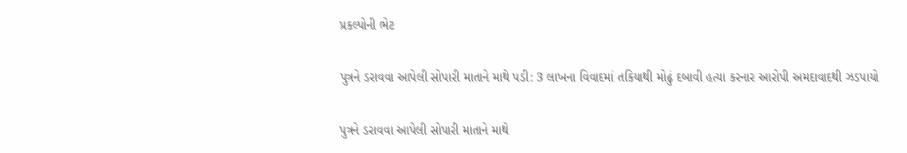પ્રકલ્પોની ભેટ

પુત્રને ડરાવવા આપેલી સોપારી માતાને માથે પડી: 3 લાખના વિવાદમાં તકિયાથી મોઢું દબાવી હત્યા કરનાર આરોપી અમદાવાદથી ઝડપાયો

પુત્રને ડરાવવા આપેલી સોપારી માતાને માથે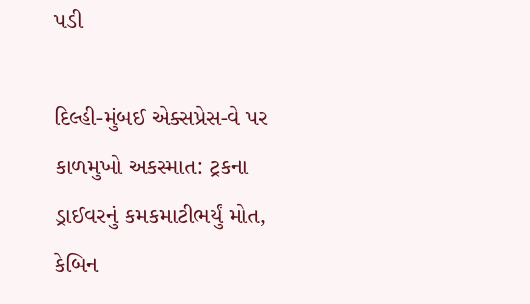પડી

દિલ્હી-મુંબઈ એક્સપ્રેસ-વે પર કાળમુખો અકસ્માત: ટ્રકના ડ્રાઈવરનું કમકમાટીભર્યું મોત, કેબિન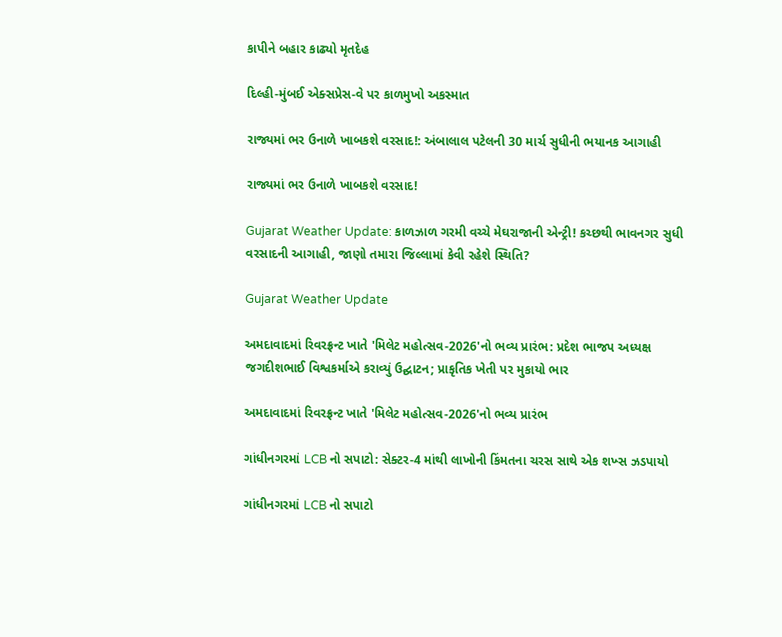કાપીને બહાર કાઢ્યો મૃતદેહ

દિલ્હી-મુંબઈ એક્સપ્રેસ-વે પર કાળમુખો અકસ્માત

રાજ્યમાં ભર ઉનાળે ખાબકશે વરસાદ!: અંબાલાલ પટેલની 30 માર્ચ સુધીની ભયાનક આગાહી

રાજ્યમાં ભર ઉનાળે ખાબકશે વરસાદ!

Gujarat Weather Update: કાળઝાળ ગરમી વચ્ચે મેઘરાજાની એન્ટ્રી! કચ્છથી ભાવનગર સુધી વરસાદની આગાહી, જાણો તમારા જિલ્લામાં કેવી રહેશે સ્થિતિ?

Gujarat Weather Update

અમદાવાદમાં રિવરફ્રન્ટ ખાતે 'મિલેટ મહોત્સવ-2026'નો ભવ્ય પ્રારંભ: પ્રદેશ ભાજપ અધ્યક્ષ જગદીશભાઈ વિશ્વકર્માએ કરાવ્યું ઉદ્ઘાટન; પ્રાકૃતિક ખેતી પર મુકાયો ભાર

અમદાવાદમાં રિવરફ્રન્ટ ખાતે 'મિલેટ મહોત્સવ-2026'નો ભવ્ય પ્રારંભ

ગાંધીનગરમાં LCB નો સપાટો: સેક્ટર-4 માંથી લાખોની કિંમતના ચરસ સાથે એક શખ્સ ઝડપાયો

ગાંધીનગરમાં LCB નો સપાટો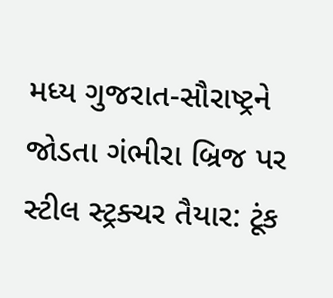મધ્ય ગુજરાત-સૌરાષ્ટ્રને જોડતા ગંભીરા બ્રિજ પર સ્ટીલ સ્ટ્રક્ચર તૈયાર: ટૂંક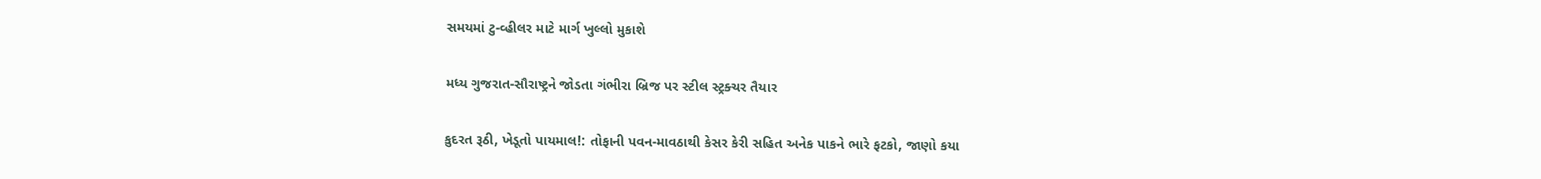સમયમાં ટુ-વ્હીલર માટે માર્ગ ખુલ્લો મુકાશે

મધ્ય ગુજરાત-સૌરાષ્ટ્રને જોડતા ગંભીરા બ્રિજ પર સ્ટીલ સ્ટ્રક્ચર તૈયાર

કુદરત રૂઠી, ખેડૂતો પાયમાલ!: તોફાની પવન-માવઠાથી કેસર કેરી સહિત અનેક પાકને ભારે ફટકો, જાણો કયા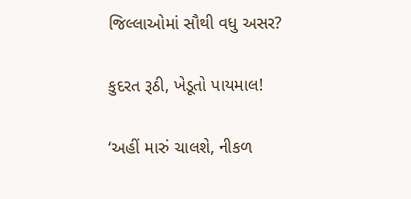જિલ્લાઓમાં સૌથી વધુ અસર?

કુદરત રૂઠી, ખેડૂતો પાયમાલ!

‘અહીં મારું ચાલશે, નીકળ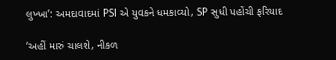લુખ્ખા’: અમદાવાદમાં PSI એ યુવકને ધમકાવ્યો, SP સુધી પહોંચી ફરિયાદ

‘અહીં મારું ચાલશે, નીકળ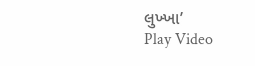લુખ્ખા’
Play Video